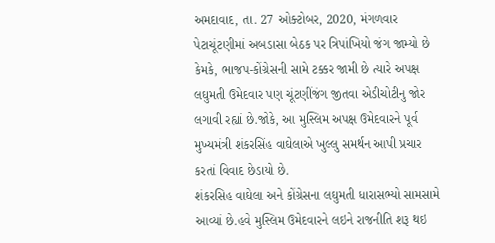અમદાવાદ, તા. 27 ઓક્ટોબર, 2020, મંગળવાર
પેટાચૂંટણીમાં અબડાસા બેઠક પર ત્રિપાંખિયો જંગ જામ્યો છે કેમકે, ભાજપ-કોંગ્રેસની સામે ટક્કર જામી છે ત્યારે અપક્ષ લઘુમતી ઉમેદવાર પણ ચૂંટણીંજંગ જીતવા એડીચોટીનુ જોર લગાવી રહ્યાં છે.જોકે, આ મુસ્લિમ અપક્ષ ઉમેદવારને પૂર્વ મુખ્યમંત્રી શંકરસિંહ વાઘેલાએ ખુલ્લુ સમર્થન આપી પ્રચાર કરતાં વિવાદ છેડાયો છે.
શંકરસિહ વાઘેલા અને કોંગ્રેસના લઘુમતી ધારાસભ્યો સામસામે આવ્યાં છે.હવે મુસ્લિમ ઉમેદવારને લઇને રાજનીતિ શરૂ થઇ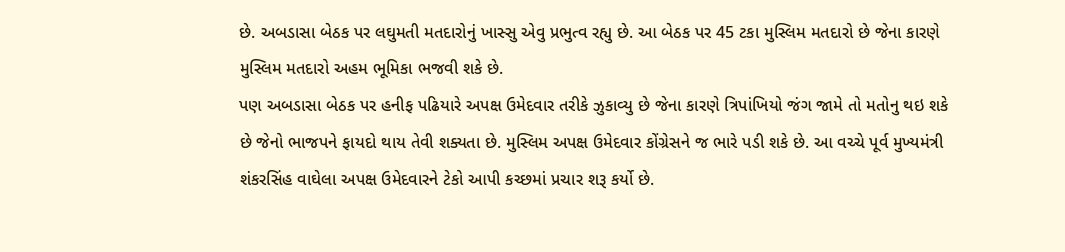છે. અબડાસા બેઠક પર લઘુમતી મતદારોનું ખાસ્સુ એવુ પ્રભુત્વ રહ્યુ છે. આ બેઠક પર 45 ટકા મુસ્લિમ મતદારો છે જેના કારણે મુસ્લિમ મતદારો અહમ ભૂમિકા ભજવી શકે છે.
પણ અબડાસા બેઠક પર હનીફ પઢિયારે અપક્ષ ઉમેદવાર તરીકે ઝુકાવ્યુ છે જેના કારણે ત્રિપાંખિયો જંગ જામે તો મતોનુ થઇ શકે છે જેનો ભાજપને ફાયદો થાય તેવી શક્યતા છે. મુસ્લિમ અપક્ષ ઉમેદવાર કોંગ્રેસને જ ભારે પડી શકે છે. આ વચ્ચે પૂર્વ મુખ્યમંત્રી શંકરસિંહ વાઘેલા અપક્ષ ઉમેદવારને ટેકો આપી કચ્છમાં પ્રચાર શરૂ કર્યો છે.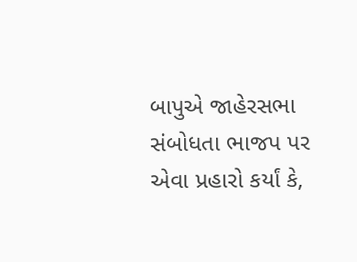બાપુએ જાહેરસભા સંબોધતા ભાજપ પર એવા પ્રહારો કર્યાં કે,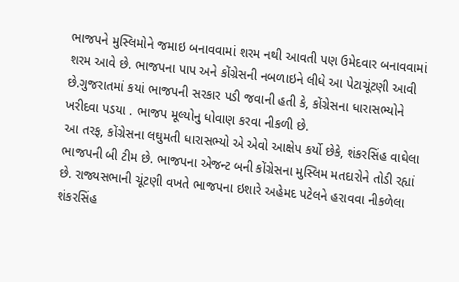ભાજપને મુસ્લિમોને જમાઇ બનાવવામાં શરમ નથી આવતી પણ ઉમેદવાર બનાવવામાં શરમ આવે છે. ભાજપના પાપ અને કોંગ્રેસની નબળાઇને લીધે આ પેટાચૂંટણી આવી છે.ગુજરાતમાં કયાં ભાજપની સરકાર પડી જવાની હતી કે, કોંગ્રેસના ધારાસભ્યોને ખરીદવા પડયા . ભાજપ મૂલ્યોનુ ધોવાણ કરવા નીકળી છે.
આ તરફ, કોંગ્રેસના લઘુમતી ધારાસભ્યો એ એવો આક્ષેપ કર્યો છેકે, શંકરસિંહ વાઘેલા ભાજપની બી ટીમ છે. ભાજપના એજન્ટ બની કોંગ્રેસના મુસ્લિમ મતદારોને તોડી રહ્યાં છે. રાજ્યસભાની ચૂંટણી વખતે ભાજપના ઇશારે અહેમદ પટેલને હરાવવા નીકળેલા શંકરસિંહ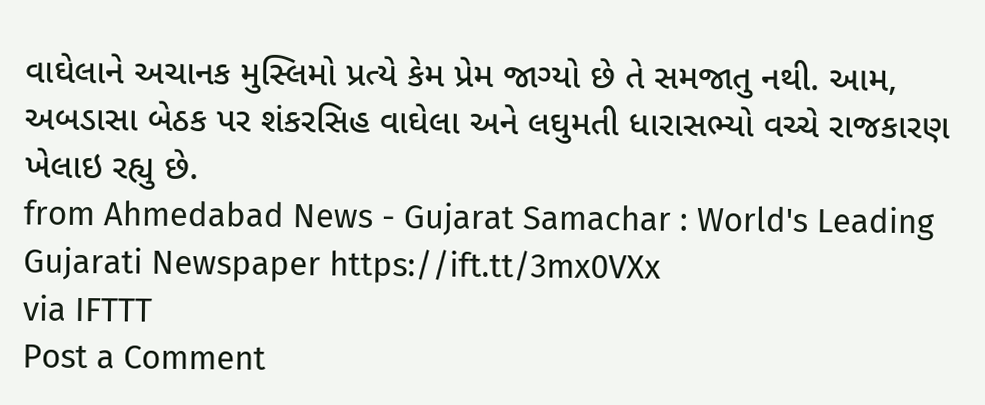વાઘેલાને અચાનક મુસ્લિમો પ્રત્યે કેમ પ્રેમ જાગ્યો છે તે સમજાતુ નથી. આમ, અબડાસા બેઠક પર શંકરસિહ વાઘેલા અને લઘુમતી ધારાસભ્યો વચ્ચે રાજકારણ ખેલાઇ રહ્યુ છે.
from Ahmedabad News - Gujarat Samachar : World's Leading Gujarati Newspaper https://ift.tt/3mx0VXx
via IFTTT
Post a Comment